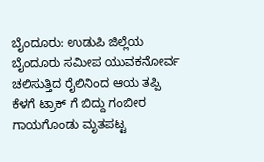ಬೈಂದೂರು: ಉಡುಪಿ ಜಿಲ್ಲೆಯ ಬೈಂದೂರು ಸಮೀಪ ಯುವಕನೋರ್ವ ಚಲಿಸುತ್ತಿದ ರೈಲಿನಿಂದ ಆಯ ತಪ್ಪಿ ಕೆಳಗೆ ಟ್ರಾಕ್ ಗೆ ಬಿದ್ದು ಗಂಬೀರ ಗಾಯಗೊಂಡು ಮೃತಪಟ್ಟ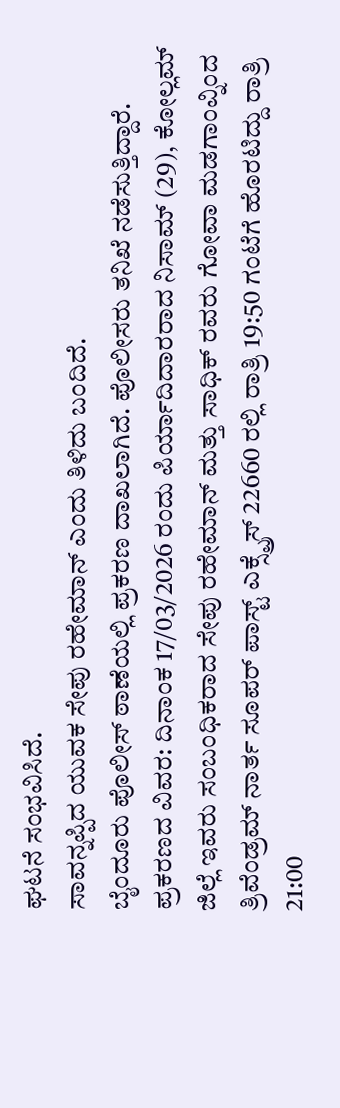ಘಟನೆ ಸಂಭವಿಸಿದೆ.
ಸಾವನ್ನಪ್ಪಿದ ಯುವಕ ಸೇಪು ರಹೇಮಾನ್ ಎಂದು ತಿಳಿದು ಬಂದಿದೆ.
ಬೈಂದೂರು ಪೊಲೀಸ್ ಠಾಣೆಯಲ್ಲಿ ಪ್ರಕರಣ ದಾಖಲಾಗಿದೆ. ಪೊಲೀಸರು ತನಿಖೆ ನಡೆಸುತ್ತಿದ್ದಾರೆ.
ಪ್ರಕರಣದ ವಿವರ: ದಿನಾಂಕ 17/03/2026 ರಂದು ಪಿರ್ಯಾದಿದಾರರಾದ ನಿಸಾಮ್ (29), ಕೋಲ್ಲಮ್ ಜಿಲ್ಲೆ ಇವರು ಸಂಬಂಧಿಕರಾದ ಸೇಪು ರಹೇಮಾನ್ ಮತ್ತು ಸಾಧಿಕ್ ರವರು ಗೋವಾ ಮಡಗಾಂವ್ನಿಂದ ತ್ರಿವೆಂಡ್ರಮ್ ನಾರ್ತ ಸೂಪರ್ ಪಾಸ್ಟ್ ಎಕ್ಸ್ಪ್ರೆಸ್ 22660 ರಲ್ಲಿ ರಾತ್ರಿ 19:50 ಗಂಟೆಗೆ ಹೊರಟಿದ್ದು ರಾತ್ರಿ 21:00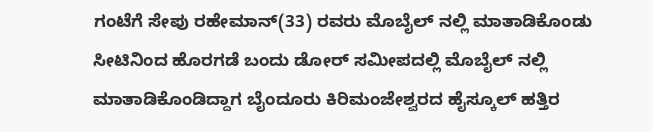ಗಂಟೆಗೆ ಸೇಪು ರಹೇಮಾನ್(33) ರವರು ಮೊಬೈಲ್ ನಲ್ಲಿ ಮಾತಾಡಿಕೊಂಡು ಸೀಟಿನಿಂದ ಹೊರಗಡೆ ಬಂದು ಡೋರ್ ಸಮೀಪದಲ್ಲಿ ಮೊಬೈಲ್ ನಲ್ಲಿ ಮಾತಾಡಿಕೊಂಡಿದ್ದಾಗ ಬೈಂದೂರು ಕಿರಿಮಂಜೇಶ್ವರದ ಹೈಸ್ಕೂಲ್ ಹತ್ತಿರ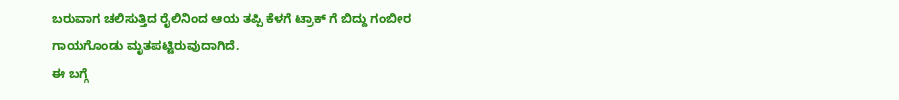ಬರುವಾಗ ಚಲಿಸುತ್ತಿದ ರೈಲಿನಿಂದ ಆಯ ತಪ್ಪಿ ಕೆಳಗೆ ಟ್ರಾಕ್ ಗೆ ಬಿದ್ದು ಗಂಬೀರ ಗಾಯಗೊಂಡು ಮೃತಪಟ್ಟಿರುವುದಾಗಿದೆ.
ಈ ಬಗ್ಗೆ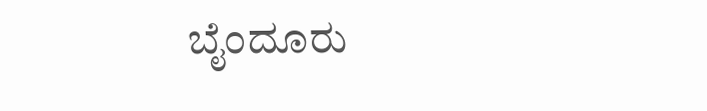ಬೈಂದೂರು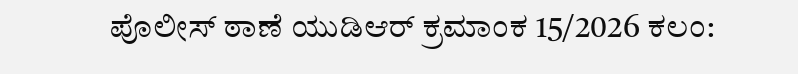ಪೊಲೀಸ್ ಠಾಣೆ ಯುಡಿಆರ್ ಕ್ರಮಾಂಕ 15/2026 ಕಲಂ: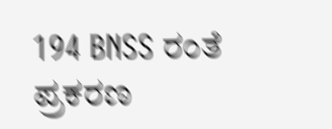194 BNSS ರಂತೆ ಪ್ರಕರಣ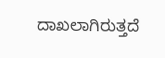ದಾಖಲಾಗಿರುತ್ತದೆ